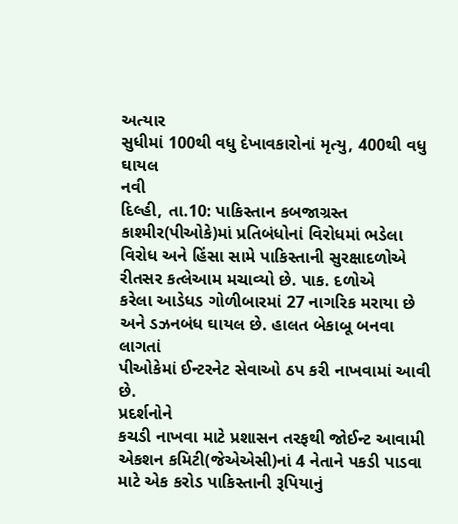અત્યાર
સુધીમાં 100થી વધુ દેખાવકારોનાં મૃત્યુ, 400થી વધુ ઘાયલ
નવી
દિલ્હી, તા.10: પાકિસ્તાન કબજાગ્રસ્ત કાશ્મીર(પીઓકે)માં પ્રતિબંધોનાં વિરોધમાં ભડેલા
વિરોધ અને હિંસા સામે પાકિસ્તાની સુરક્ષાદળોએ રીતસર કત્લેઆમ મચાવ્યો છે. પાક. દળોએ
કરેલા આડેધડ ગોળીબારમાં 27 નાગરિક મરાયા છે અને ડઝનબંધ ઘાયલ છે. હાલત બેકાબૂ બનવા લાગતાં
પીઓકેમાં ઈન્ટરનેટ સેવાઓ ઠપ કરી નાખવામાં આવી છે.
પ્રદર્શનોને
કચડી નાખવા માટે પ્રશાસન તરફથી જોઈન્ટ આવામી એકશન કમિટી(જેએએસી)નાં 4 નેતાને પકડી પાડવા
માટે એક કરોડ પાકિસ્તાની રૂપિયાનું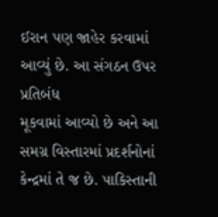ઈરાન પણ જાહેર કરવામાં આવ્યું છે. આ સંગઠન ઉપર પ્રતિબંધ
મૂકવામાં આવ્યો છે અને આ સમગ્ર વિસ્તારમાં પ્રદર્શનોનાં કેન્દ્રમાં તે જ છે. પાકિસ્તાની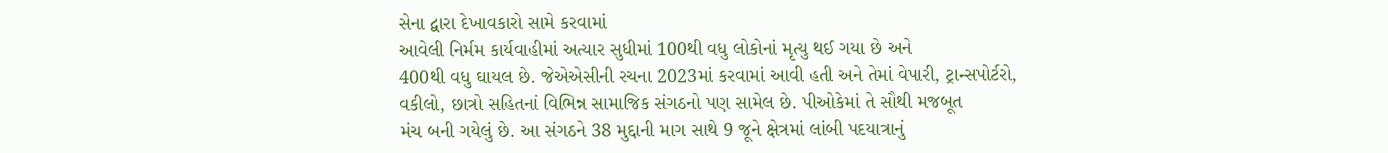સેના દ્વારા દેખાવકારો સામે કરવામાં
આવેલી નિર્મમ કાર્યવાહીમાં અત્યાર સુધીમાં 100થી વધુ લોકોનાં મૃત્યુ થઈ ગયા છે અને
400થી વધુ ઘાયલ છે. જેએએસીની રચના 2023માં કરવામાં આવી હતી અને તેમાં વેપારી, ટ્રાન્સપોર્ટરો,
વકીલો, છાત્રો સહિતનાં વિભિન્ન સામાજિક સંગઠનો પણ સામેલ છે. પીઓકેમાં તે સૌથી મજબૂત
મંચ બની ગયેલું છે. આ સંગઠને 38 મુદ્દાની માગ સાથે 9 જૂને ક્ષેત્રમાં લાંબી પદયાત્રાનું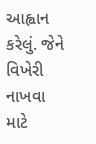આહ્વાન કરેલું. જેને વિખેરી નાખવા માટે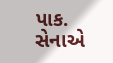પાક. સેનાએ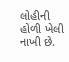લોહીની હોળી ખેલી નાખી છે.